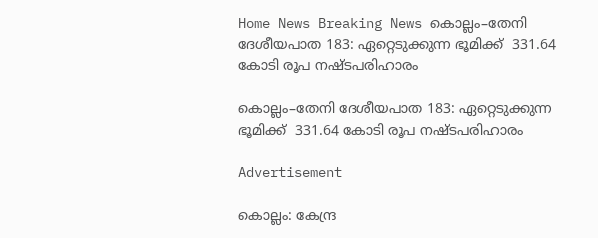Home News Breaking News കൊല്ലം–തേനി ദേശീയപാത 183: ഏറ്റെടുക്കുന്ന ഭൂമിക്ക്‌  331.64 കോടി രൂപ നഷ്‌ടപരിഹാരം

കൊല്ലം–തേനി ദേശീയപാത 183: ഏറ്റെടുക്കുന്ന ഭൂമിക്ക്‌  331.64 കോടി രൂപ നഷ്‌ടപരിഹാരം

Advertisement

കൊല്ലം: കേന്ദ്ര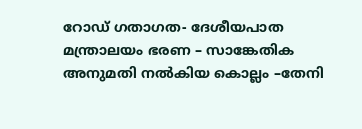റോഡ് ഗതാഗത- ദേശീയപാത മന്ത്രാലയം ഭരണ – സാങ്കേതിക അനുമതി നൽകിയ കൊല്ലം –തേനി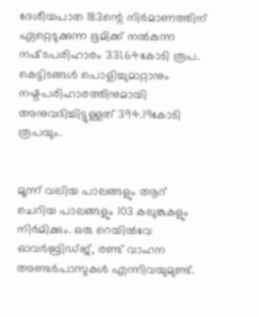ദേശീയപാത 183ന്റെ നിർമാണത്തിന്‌ ഏറ്റെടുക്കുന്ന ഭൂമിക്ക്‌ നൽകുന്ന നഷ്‌ടപരിഹാരം 331.64കോടി രൂപ. കെട്ടിടങ്ങൾ പൊളിച്ചുമാറ്റാനും നഷ്ടപരിഹാരത്തിനുമായി അനുവദിച്ചിട്ടുള്ളത്‌ 394.19കോടി രൂപയും.


മൂന്ന് വലിയ പാലങ്ങളും ആറ് ചെറിയ പാലങ്ങളും 103 കലുങ്കുകളും നിർമിക്കും. ഒരു റെയിൽവേ ഓവർബ്രിഡ്ജ്, രണ്ട് വാഹന അണ്ടർപാസുകൾ എന്നിവയുമുണ്ട്.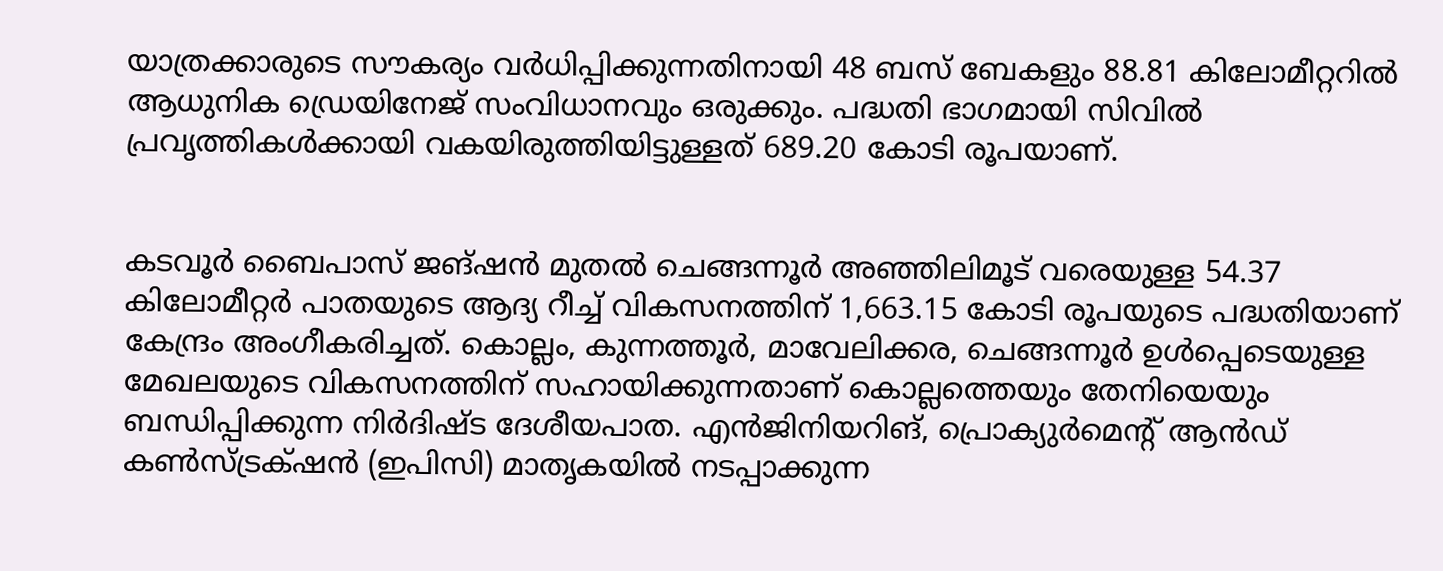യാത്രക്കാരുടെ സൗകര്യം വർധിപ്പിക്കുന്നതിനായി 48 ബസ് ബേകളും 88.81 കിലോമീറ്ററിൽ ആധുനിക ഡ്രെയിനേജ് സംവിധാനവും ഒരുക്കും. പദ്ധതി ഭാഗമായി സിവിൽ പ്രവൃത്തികൾക്കായി വകയിരുത്തിയിട്ടുള്ളത്‌ 689.20 കോടി രൂപയാണ്‌.


കടവൂർ ബൈപാസ് ജങ്ഷൻ മുതൽ ചെങ്ങന്നൂർ അഞ്ഞിലിമൂട് വരെയുള്ള 54.37 കിലോമീറ്റർ പാതയുടെ ആദ്യ റീച്ച് വികസനത്തിന് 1,663.15 കോടി രൂപയുടെ പദ്ധതിയാണ് കേന്ദ്രം അംഗീകരിച്ചത്‌. കൊല്ലം, കുന്നത്തൂർ, മാവേലിക്കര, ചെങ്ങന്നൂർ ഉൾപ്പെടെയുള്ള മേഖലയുടെ വികസനത്തിന്‌ സഹായിക്കുന്നതാണ്‌ കൊല്ലത്തെയും തേനിയെയും ബന്ധിപ്പിക്കുന്ന നിർദിഷ്‌ട ദേശീയപാത. എൻജിനിയറിങ്‌, പ്രൊക്യുർമെന്റ് ആൻഡ് കൺസ്ട്രക്‌ഷൻ (ഇപിസി) മാതൃകയിൽ നടപ്പാക്കുന്ന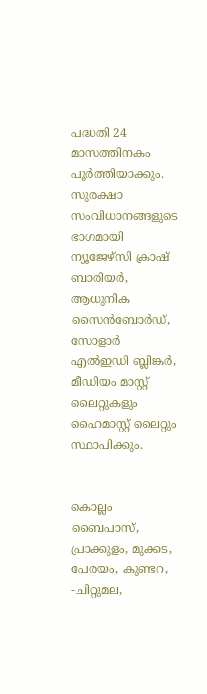പദ്ധതി 24 മാസത്തിനകം പൂർത്തിയാക്കും. സുരക്ഷാ സംവിധാനങ്ങളുടെ ഭാഗമായി ന്യൂജേഴ്‌സി ക്രാഷ് ബാരിയര്‍, ആധുനിക സൈൻബോർഡ്, സോളാർ എൽഇഡി ബ്ലിങ്കര്‍, മീഡിയം മാസ്റ്റ് ലൈറ്റുകളും ഹൈമാസ്റ്റ് ലൈറ്റും സ്ഥാപിക്കും.


കൊല്ലം ബൈപാസ്, പ്രാക്കുളം, മുക്കട, പേരയം, കുണ്ടറ, -ചിറ്റുമല,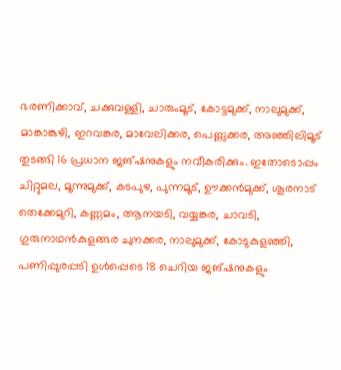ഭരണിക്കാവ്, ചക്കുവള്ളി, ചാരുംമൂട്, കോട്ടമുക്ക്, നാലുമുക്ക്, മാങ്കാങ്കുഴി, ഇറവങ്കര, മാവേലിക്കര, പെണ്ണുക്കര, അഞ്ഞിലിമൂട് തുടങ്ങി 16 പ്രധാന ജങ്ഷനുകളും നവീകരിക്കും. ഇതോടൊപ്പം ചിറ്റുമല, മൂന്നുമുക്ക്, കടപുഴ, പുന്നമൂട്, ഊക്കൻമുക്ക്, ശൂരനാട് തെക്കേമുറി, കണ്ണമം, ആനയടി, വയ്യങ്കര, ചാവടി, ഗുരുനാഥൻകുളങ്ങര ചുനക്കര, നാലുമുക്ക്, കോടുകുളഞ്ഞി, പണിപ്പുരപ്പടി ഉൾപ്പെടെ 18 ചെറിയ ജങ്ഷനുകളും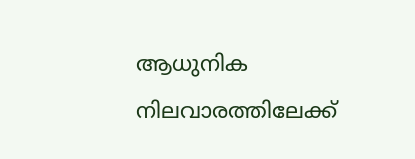ആധുനിക നിലവാരത്തിലേക്ക്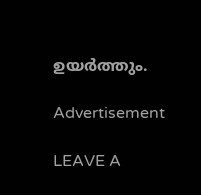ഉയർത്തും.

Advertisement

LEAVE A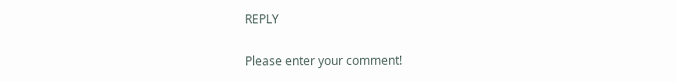REPLY

Please enter your comment!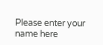Please enter your name here